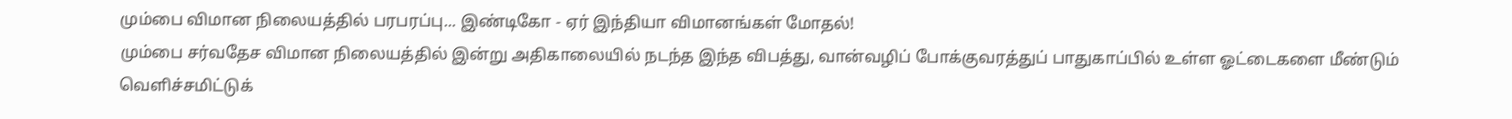மும்பை விமான நிலையத்தில் பரபரப்பு... இண்டிகோ - ஏர் இந்தியா விமானங்கள் மோதல்!
மும்பை சர்வதேச விமான நிலையத்தில் இன்று அதிகாலையில் நடந்த இந்த விபத்து, வான்வழிப் போக்குவரத்துப் பாதுகாப்பில் உள்ள ஓட்டைகளை மீண்டும் வெளிச்சமிட்டுக்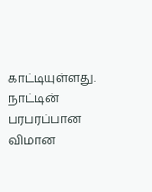காட்டியுள்ளது.
நாட்டின் பரபரப்பான விமான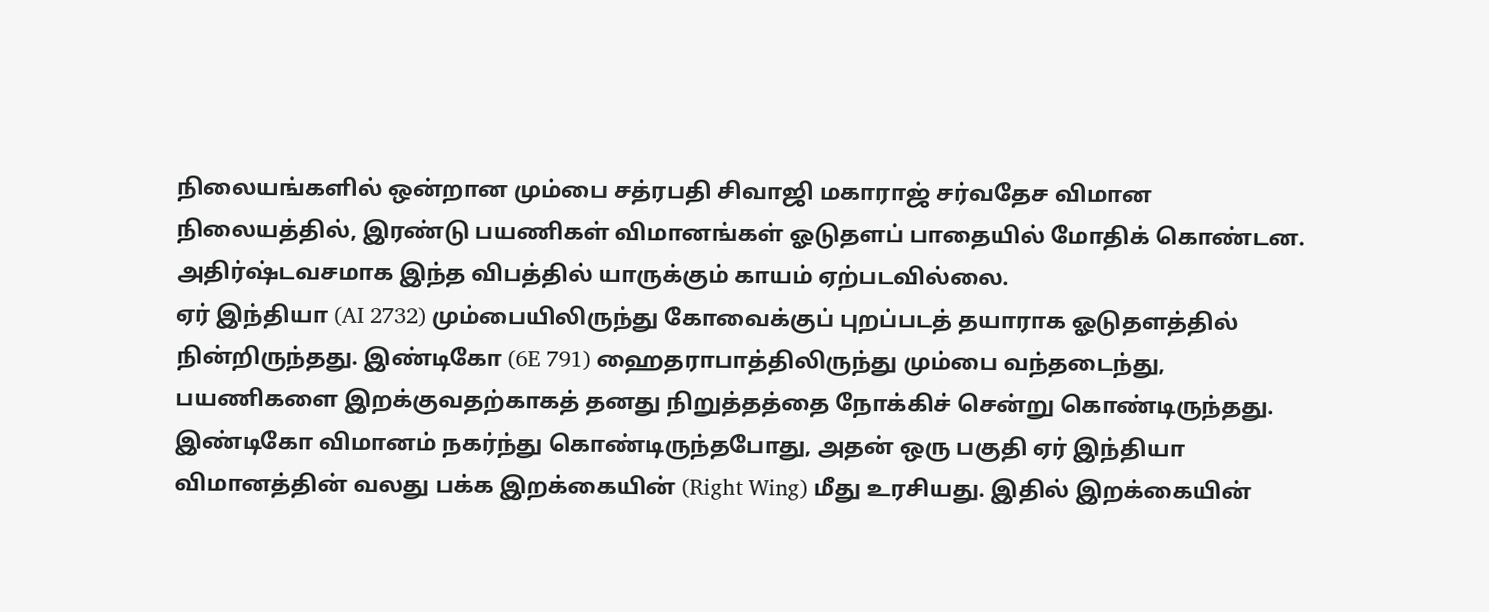நிலையங்களில் ஒன்றான மும்பை சத்ரபதி சிவாஜி மகாராஜ் சர்வதேச விமான நிலையத்தில், இரண்டு பயணிகள் விமானங்கள் ஓடுதளப் பாதையில் மோதிக் கொண்டன. அதிர்ஷ்டவசமாக இந்த விபத்தில் யாருக்கும் காயம் ஏற்படவில்லை.
ஏர் இந்தியா (AI 2732) மும்பையிலிருந்து கோவைக்குப் புறப்படத் தயாராக ஓடுதளத்தில் நின்றிருந்தது. இண்டிகோ (6E 791) ஹைதராபாத்திலிருந்து மும்பை வந்தடைந்து, பயணிகளை இறக்குவதற்காகத் தனது நிறுத்தத்தை நோக்கிச் சென்று கொண்டிருந்தது. இண்டிகோ விமானம் நகர்ந்து கொண்டிருந்தபோது, அதன் ஒரு பகுதி ஏர் இந்தியா விமானத்தின் வலது பக்க இறக்கையின் (Right Wing) மீது உரசியது. இதில் இறக்கையின்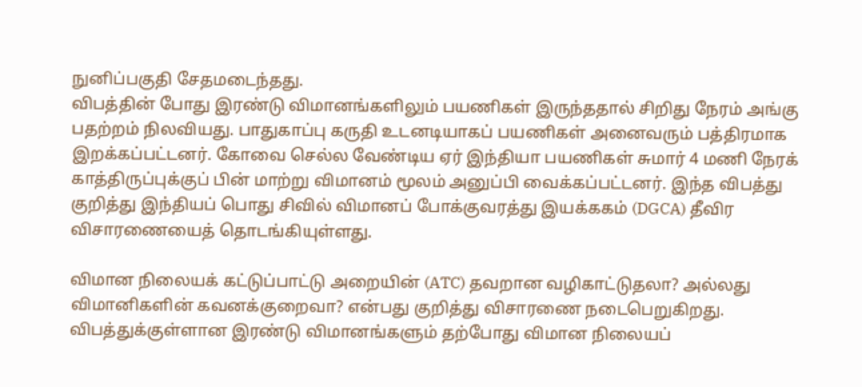நுனிப்பகுதி சேதமடைந்தது.
விபத்தின் போது இரண்டு விமானங்களிலும் பயணிகள் இருந்ததால் சிறிது நேரம் அங்கு பதற்றம் நிலவியது. பாதுகாப்பு கருதி உடனடியாகப் பயணிகள் அனைவரும் பத்திரமாக இறக்கப்பட்டனர். கோவை செல்ல வேண்டிய ஏர் இந்தியா பயணிகள் சுமார் 4 மணி நேரக் காத்திருப்புக்குப் பின் மாற்று விமானம் மூலம் அனுப்பி வைக்கப்பட்டனர். இந்த விபத்து குறித்து இந்தியப் பொது சிவில் விமானப் போக்குவரத்து இயக்ககம் (DGCA) தீவிர விசாரணையைத் தொடங்கியுள்ளது.

விமான நிலையக் கட்டுப்பாட்டு அறையின் (ATC) தவறான வழிகாட்டுதலா? அல்லது விமானிகளின் கவனக்குறைவா? என்பது குறித்து விசாரணை நடைபெறுகிறது. விபத்துக்குள்ளான இரண்டு விமானங்களும் தற்போது விமான நிலையப்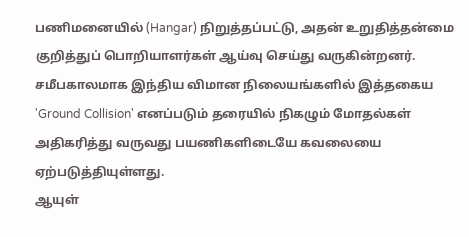பணிமனையில் (Hangar) நிறுத்தப்பட்டு, அதன் உறுதித்தன்மை குறித்துப் பொறியாளர்கள் ஆய்வு செய்து வருகின்றனர்.
சமீபகாலமாக இந்திய விமான நிலையங்களில் இத்தகைய 'Ground Collision' எனப்படும் தரையில் நிகழும் மோதல்கள் அதிகரித்து வருவது பயணிகளிடையே கவலையை ஏற்படுத்தியுள்ளது.
ஆயுள்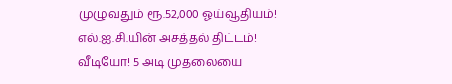முழுவதும் ரூ.52,000 ஓய்வூதியம்! எல்.ஐ.சி.யின் அசத்தல் திட்டம்!
வீடியோ! 5 அடி முதலையை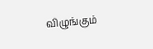விழுங்கும்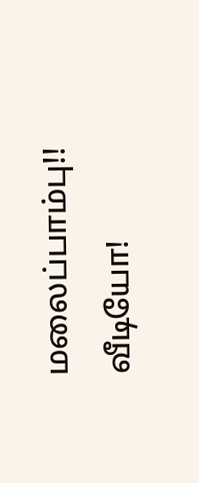மலைப்பாம்பு!!
வீடியோ!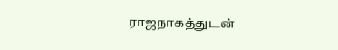ராஜநாகத்துடன்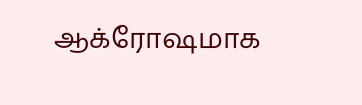ஆக்ரோஷமாக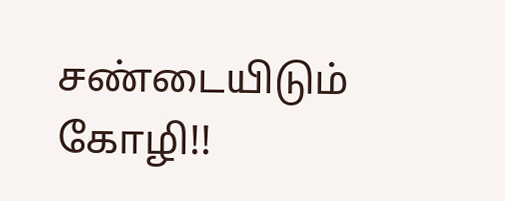சண்டையிடும் கோழி!!